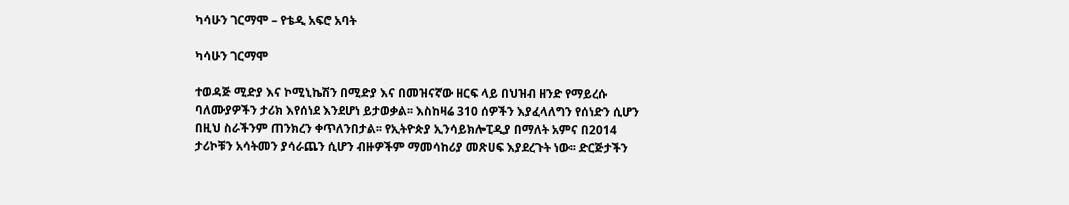ካሳሁን ገርማሞ – የቴዲ አፍሮ አባት

ካሳሁን ገርማሞ

ተወዳጅ ሚድያ እና ኮሚኒኬሽን በሚድያ እና በመዝናኛው ዘርፍ ላይ በህዝብ ዘንድ የማይረሱ ባለሙያዎችን ታሪክ እየሰነደ እንደሆነ ይታወቃል፡፡ እስከዛሬ 310 ሰዎችን እያፈላለግን የሰነድን ሲሆን በዚህ ስራችንም ጠንክረን ቀጥለንበታል፡፡ የኢትዮጵያ ኢንሳይክሎፒዲያ በማለት አምና በ2014 ታሪኮቹን አሳትመን ያሳራጨን ሲሆን ብዙዎችም ማመሳከሪያ መጽሀፍ እያደረጉት ነው፡፡ ድርጅታችን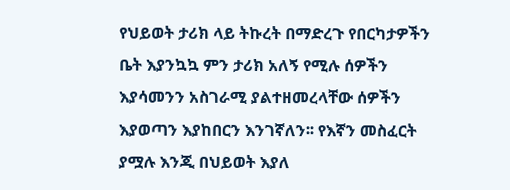የህይወት ታሪክ ላይ ትኩረት በማድረጉ የበርካታዎችን ቤት እያንኳኳ ምን ታሪክ አለኝ የሚሉ ሰዎችን እያሳመንን አስገራሚ ያልተዘመረላቸው ሰዎችን እያወጣን እያከበርን እንገኛለን፡፡ የእኛን መስፈርት ያሟሉ እንጂ በህይወት እያለ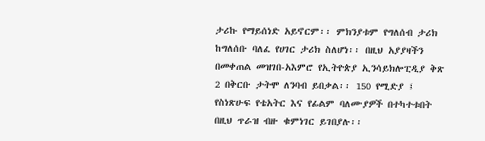ታሪኩ የማይሰነድ አይኖርም፡፡ ምክንያቱም የግለሰብ ታሪክ ከግለሰቡ ባለፈ የሀገር ታሪክ ስለሆነ፡፡ በዚህ አያያዛችን በመቀጠል መዝገበ-አእምሮ የኢትዮጵያ ኢንሳይክሎፒዲያ ቅጽ 2 በቅርቡ ታትሞ ለንባብ ይበቃል፡፡ 150 የሚድያ ፤ የስነጽሁፍ የቴአትር እና የፊልም ባለሙያዎች በተካተቱበት በዚህ ጥራዝ ብዙ ቁምነገር ይገበያሉ፡፡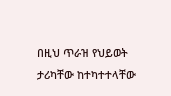በዚህ ጥራዝ የህይወት ታሪካቸው ከተካተተላቸው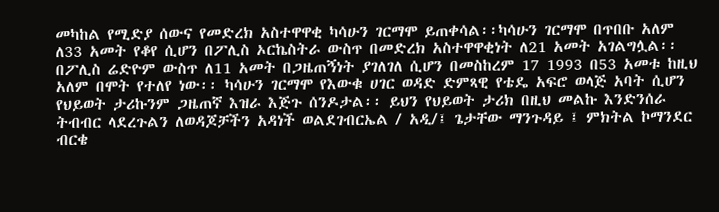መካከል የሚድያ ሰውና የመድረክ አስተዋዋቂ ካሳሁን ገርማሞ ይጠቀሳል፡፡ካሳሁን ገርማሞ በጥበቡ አለም ለ33 አመት የቆየ ሲሆን በፖሊስ ኦርኬስትራ ውስጥ በመድረክ አስተዋዋቂነት ለ21 አመት አገልግሏል፡፡ በፖሊስ ሬድዮም ውስጥ ለ11 አመት በጋዜጠኝነት ያገለገለ ሲሆን በመስከረም 17 1993 በ53 አመቱ ከዚህ አለም በሞት የተለየ ነው፡፡ ካሳሁን ገርማሞ የእውቁ ሀገር ወዳድ ድምጻዊ የቴዴ አፍሮ ወላጅ አባት ሲሆን የህይወት ታሪኩንም ጋዜጠኛ እዝራ እጅጉ ሰንዶታል፡፡ ይህን የህይወት ታሪክ በዚህ መልኩ እንድንሰራ ትብብር ላደረጉልን ለወዳጆቻችን አዳነች ወልደገብርኤል / አዲ/፤ ጌታቸው ማንጉዳይ ፤ ምክትል ኮማንደር ብርቄ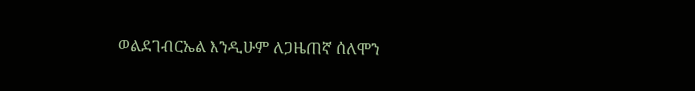ወልደገብርኤል እንዲሁም ለጋዜጠኛ ሰለሞን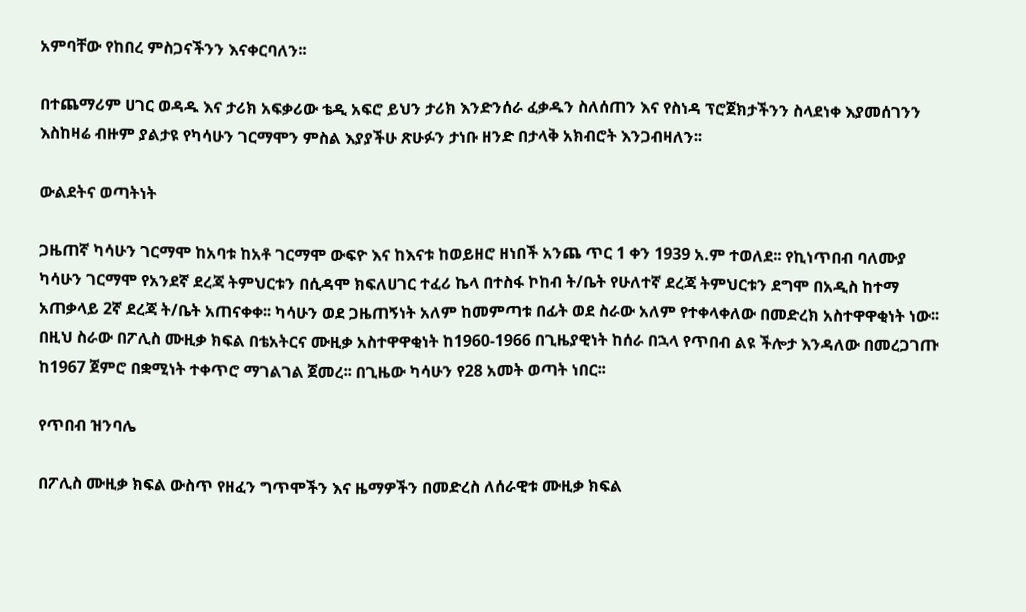አምባቸው የከበረ ምስጋናችንን እናቀርባለን፡፡

በተጨማሪም ሀገር ወዳዱ እና ታሪክ አፍቃሪው ቴዲ አፍሮ ይህን ታሪክ እንድንሰራ ፈቃዱን ስለሰጠን እና የስነዳ ፕሮጀክታችንን ስላደነቀ እያመሰገንን እስከዛሬ ብዙም ያልታዩ የካሳሁን ገርማሞን ምስል እያያችሁ ጽሁፉን ታነቡ ዘንድ በታላቅ አክብሮት እንጋብዛለን፡፡

ውልደትና ወጣትነት

ጋዜጠኛ ካሳሁን ገርማሞ ከአባቱ ከአቶ ገርማሞ ውፍዮ እና ከእናቱ ከወይዘሮ ዘነበች አንጨ ጥር 1 ቀን 1939 አ.ም ተወለደ፡፡ የኪነጥበብ ባለሙያ ካሳሁን ገርማሞ የአንደኛ ደረጃ ትምህርቱን በሲዳሞ ክፍለሀገር ተፈሪ ኬላ በተስፋ ኮከብ ት/ቤት የሁለተኛ ደረጃ ትምህርቱን ደግሞ በአዲስ ከተማ አጠቃላይ 2ኛ ደረጃ ት/ቤት አጠናቀቀ፡፡ ካሳሁን ወደ ጋዜጠኝነት አለም ከመምጣቱ በፊት ወደ ስራው አለም የተቀላቀለው በመድረክ አስተዋዋቂነት ነው፡፡ በዚህ ስራው በፖሊስ ሙዚቃ ክፍል በቴአትርና ሙዚቃ አስተዋዋቂነት ከ1960-1966 በጊዜያዊነት ከሰራ በኋላ የጥበብ ልዩ ችሎታ እንዳለው በመረጋገጡ ከ1967 ጀምሮ በቋሚነት ተቀጥሮ ማገልገል ጀመረ፡፡ በጊዜው ካሳሁን የ28 አመት ወጣት ነበር፡፡

የጥበብ ዝንባሌ

በፖሊስ ሙዚቃ ክፍል ውስጥ የዘፈን ግጥሞችን እና ዜማዎችን በመድረስ ለሰራዊቱ ሙዚቃ ክፍል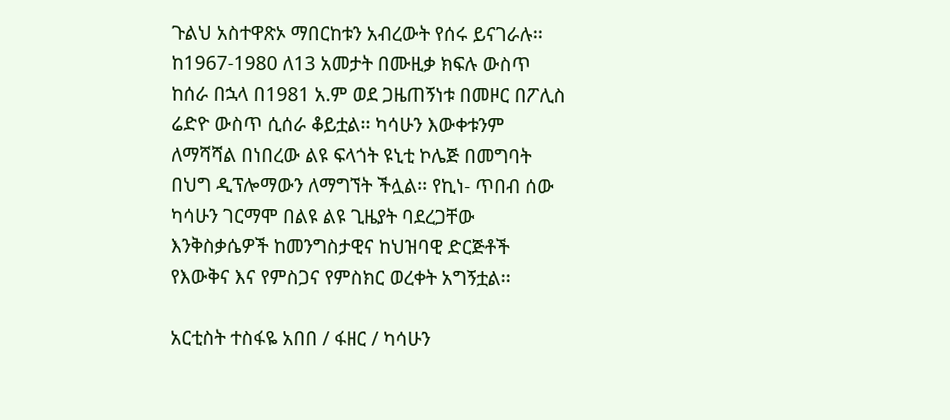ጉልህ አስተዋጽኦ ማበርከቱን አብረውት የሰሩ ይናገራሉ፡፡ ከ1967-1980 ለ13 አመታት በሙዚቃ ክፍሉ ውስጥ ከሰራ በኋላ በ1981 አ.ም ወደ ጋዜጠኝነቱ በመዞር በፖሊስ ሬድዮ ውስጥ ሲሰራ ቆይቷል፡፡ ካሳሁን እውቀቱንም ለማሻሻል በነበረው ልዩ ፍላጎት ዩኒቲ ኮሌጅ በመግባት በህግ ዲፕሎማውን ለማግኘት ችሏል፡፡ የኪነ- ጥበብ ሰው ካሳሁን ገርማሞ በልዩ ልዩ ጊዜያት ባደረጋቸው እንቅስቃሴዎች ከመንግስታዊና ከህዝባዊ ድርጅቶች የእውቅና እና የምስጋና የምስክር ወረቀት አግኝቷል፡፡

አርቲስት ተስፋዬ አበበ / ፋዘር / ካሳሁን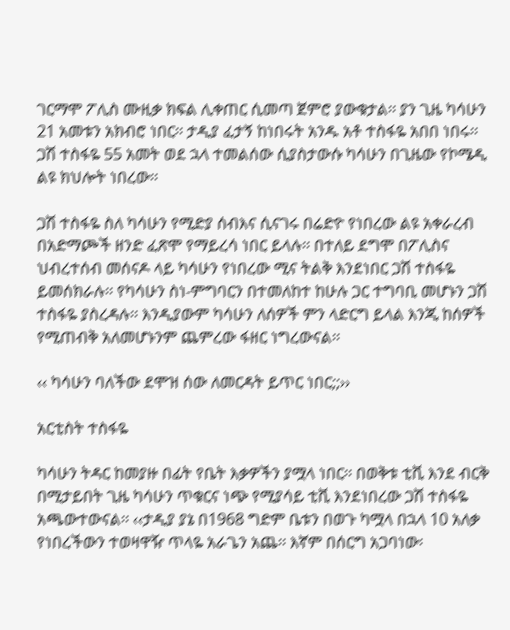ገርማሞ ፖሊስ ሙዚቃ ክፍል ሊቀጠር ሲመጣ ጀምሮ ያውቁታል፡፡ ያን ጊዜ ካሳሁን 21 አመቱን አክብሮ ነበር፡፡ ታዲያ ፈታኝ ከነበሩት አንዱ አቶ ተስፋዬ አበበ ነበሩ፡፡ ጋሽ ተስፋዬ 55 አመት ወደ ኋላ ተመልሰው ሲያስታውሱ ካሳሁን በጊዜው የኮሜዲ ልዩ ክህሎት ነበረው፡፡

ጋሽ ተስፋዬ ስለ ካሳሁን የሚድያ ሰብእና ሲናገሩ በሬድዮ የነበረው ልዩ አቀራረብ በአድማጮች ዘንድ ፈጽሞ የማይረሳ ነበር ይላሉ፡፡ በተለይ ደግሞ በፖሊስና ህብረተሰብ መሰናዶ ላይ ካሳሁን የነበረው ሚና ትልቅ እንደነበር ጋሽ ተስፋዬ ይመሰክራሉ፡፡ የካሳሁን ስነ-ምግባርን በተመለከተ ከሁሉ ጋር ተግባቢ መሆኑን ጋሽ ተስፋዬ ያስረዳሉ፡፡ እንዲያውም ካሳሁን ለሰዎች ምን ላድርግ ይላል እንጂ ከሰዎች የሚጠብቅ አለመሆኑንም ጨምረው ፋዘር ነግረውናል፡፡

‹‹ ካሳሁን ባለችው ደሞዝ ሰው ለመርዳት ይጥር ነበር;;››

አርቲስት ተስፋዬ

ካሳሁን ትዳር ከመያዙ በፊት የቤት እቃዎችን ያሟላ ነበር፡፡ በወቅቱ ቲቪ እንደ ብርቅ በሚታይበት ጊዜ ካሳሁን ጥቁርና ነጭ የሚያሳይ ቲቪ እንደነበረው ጋሽ ተስፋዬ አጫውተውናል፡፡ ‹‹ታዲያ ያኔ በ1968 ግድም ቤቱን በወጉ ካሟላ በኋላ 10 አለቃ የነበረችውን ተወዛዋዥ ጥላዬ አራጌን አጨ፡፡ እኛም በሰርግ አጋባነው፡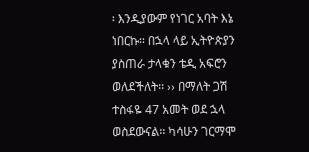፡ እንዲያውም የነገር አባት እኔ ነበርኩ፡፡ በኋላ ላይ ኢትዮጵያን ያስጠራ ታላቁን ቴዲ አፍሮን ወለደችለት፡፡ ›› በማለት ጋሽ ተስፋዬ 47 አመት ወደ ኋላ ወስደውናል፡፡ ካሳሁን ገርማሞ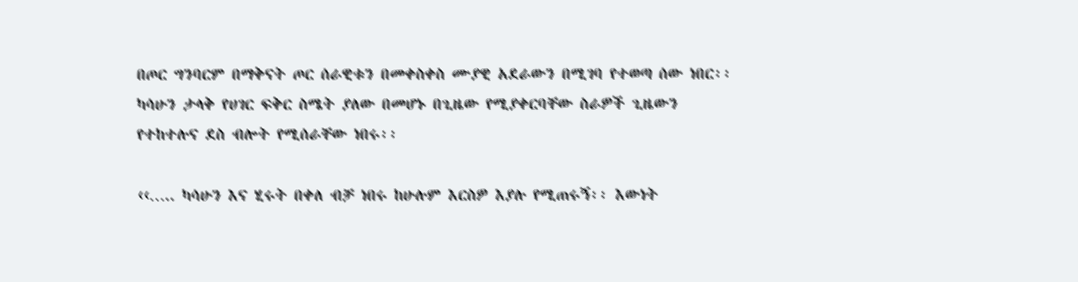በጦር ግንባርም በማቅናት ጦር ሰራዊቱን በመቀስቀስ ሙያዊ አደራውን በሚገባ የተወጣ ሰው ነበር፡፡ ካሳሁን ታላቅ የሀገር ፍቅር ስሜት ያለው በመሆኑ በጊዜው የሚያቀርባቸው ስራዎች ጊዜውን የተከተሉና ደስ ብሎት የሚሰራቸው ነበሩ፡፡

‹‹….. ካሳሁን እና ሂሩት በቀለ ብቻ ነበሩ ከሁሉም እርስዎ እያሉ የሚጠሩኝ፡፡ እውነት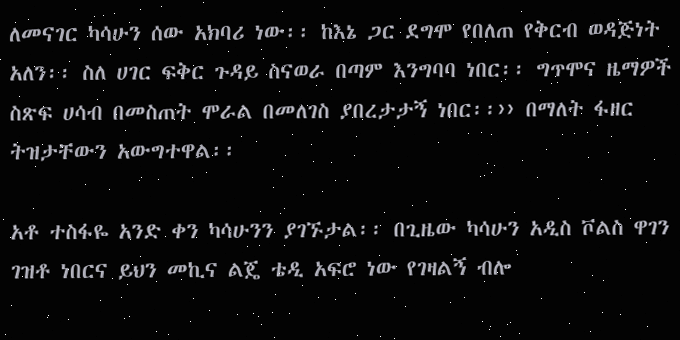ለመናገር ካሳሁን ሰው አክባሪ ነው፡፡ ከእኔ ጋር ደግሞ የበለጠ የቅርብ ወዳጅነት አለን፡፡ ስለ ሀገር ፍቅር ጉዳይ ስናወራ በጣም እንግባባ ነበር፡፡ ግጥሞና ዜማዎች ስጽፍ ሀሳብ በመስጠት ሞራል በመለገስ ያበረታታኝ ነበር፡፡›› በማለት ፋዘር ትዝታቸውን አውግተዋል፡፡

አቶ ተስፋዬ አንድ ቀን ካሳሁንን ያገኙታል፡፡ በጊዜው ካሳሁን አዲስ ቮልስ ዋገን ገዝቶ ነበርና ይህን መኪና ልጄ ቴዲ አፍሮ ነው የገዛልኝ ብሎ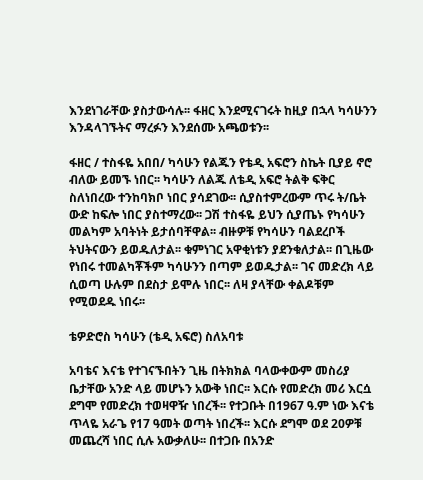እንደነገራቸው ያስታውሳሉ፡፡ ፋዘር እንደሚናገሩት ከዚያ በኋላ ካሳሁንን እንዳላገኙትና ማረፉን እንደሰሙ አጫወቱን፡፡

ፋዘር / ተስፋዬ አበበ/ ካሳሁን የልጁን የቴዲ አፍሮን ስኬት ቢያይ ኖሮ ብለው ይመኙ ነበር፡፡ ካሳሁን ለልጁ ለቴዲ አፍሮ ትልቅ ፍቅር ስለነበረው ተንከባክቦ ነበር ያሳደገው፡፡ ሲያስተምረውም ጥሩ ት/ቤት ውድ ከፍሎ ነበር ያስተማረው፡፡ ጋሽ ተስፋዬ ይህን ሲያጤኑ የካሳሁን መልካም አባትነት ይታሰባቸዋል፡፡ ብዙዎቹ የካሳሁን ባልደረቦች ትህትናውን ይወዱለታል፡፡ ቁምነገር አዋቂነቱን ያደንቁለታል፡፡ በጊዜው የነበሩ ተመልካቾችም ካሳሁንን በጣም ይወዱታል፡፡ ገና መድረክ ላይ ሲወጣ ሁሉም በደስታ ይሞሉ ነበር፡፡ ለዛ ያላቸው ቀልዶቹም የሚወደዱ ነበሩ፡፡

ቴዎድሮስ ካሳሁን (ቴዲ አፍሮ) ስለአባቱ

አባቴና እናቴ የተገናኙበትን ጊዜ በትክክል ባላውቀውም መስሪያ ቤታቸው አንድ ላይ መሆኑን አውቅ ነበር፡፡ እርሱ የመድረክ መሪ እርሷ ደግሞ የመድረክ ተወዛዋዥ ነበረች፡፡ የተጋቡት በ1967 ዓ.ም ነው እናቴ ጥላዬ አራጌ የ17 ዓመት ወጣት ነበረች፡፡ እርሱ ደግሞ ወደ 20ዎቹ መጨረሻ ነበር ሲሉ አውቃለሁ፡፡ በተጋቡ በአንድ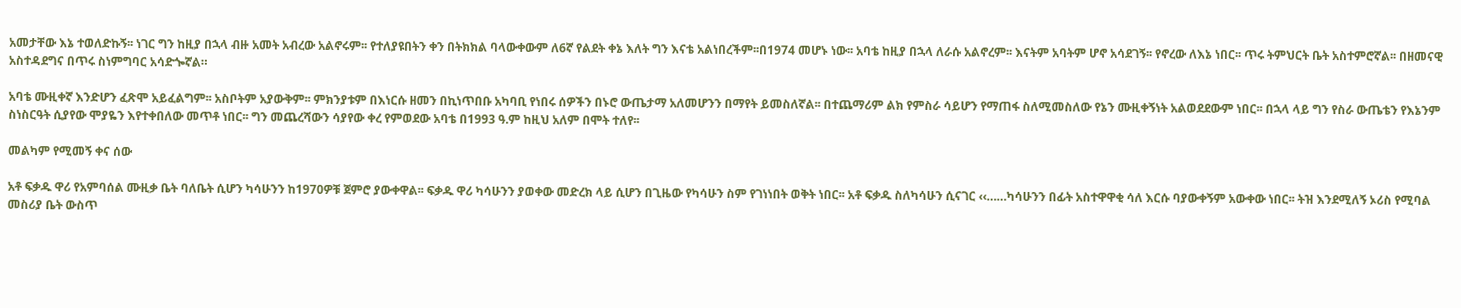አመታቸው እኔ ተወለድኩኝ፡፡ ነገር ግን ከዚያ በኋላ ብዙ አመት አብረው አልኖሩም፡፡ የተለያዩበትን ቀን በትክክል ባላውቀውም ለ6ኛ የልደት ቀኔ እለት ግን እናቴ አልነበረችም፡፡በ1974 መሆኑ ነው፡፡ አባቴ ከዚያ በኋላ ለራሱ አልኖረም፡፡ እናትም አባትም ሆኖ አሳደገኝ፡፡ የኖረው ለእኔ ነበር፡፡ ጥሩ ትምህርት ቤት አስተምሮኛል፡፡ በዘመናዊ አስተዳደግና በጥሩ ስነምግባር አሳድጐኛል።

አባቴ ሙዚቀኛ እንድሆን ፈጽሞ አይፈልግም፡፡ አስቦትም አያውቅም፡፡ ምክንያቱም በእነርሱ ዘመን በኪነጥበቡ አካባቢ የነበሩ ሰዎችን በኑሮ ውጤታማ አለመሆንን በማየት ይመስለኛል፡፡ በተጨማሪም ልክ የምስራ ሳይሆን የማጠፋ ስለሚመስለው የኔን ሙዚቀኝነት አልወደደውም ነበር፡፡ በኋላ ላይ ግን የስራ ውጤቴን የእኔንም ስነስርዓት ሲያየው ሞያዬን እየተቀበለው መጥቶ ነበር፡፡ ግን መጨረሻውን ሳያየው ቀረ የምወደው አባቴ በ1993 ዓ.ም ከዚህ አለም በሞት ተለየ፡፡

መልካም የሚመኝ ቀና ሰው

አቶ ፍቃዱ ዋሪ የአምባሰል ሙዚቃ ቤት ባለቤት ሲሆን ካሳሁንን ከ1970ዎቹ ጀምሮ ያውቀዋል፡፡ ፍቃዱ ዋሪ ካሳሁንን ያወቀው መድረክ ላይ ሲሆን በጊዜው የካሳሁን ስም የገነነበት ወቅት ነበር፡፡ አቶ ፍቃዱ ስለካሳሁን ሲናገር ‹‹……ካሳሁንን በፊት አስተዋዋቂ ሳለ እርሱ ባያውቀኝም አውቀው ነበር፡፡ ትዝ እንደሚለኝ ኦሪስ የሚባል መስሪያ ቤት ውስጥ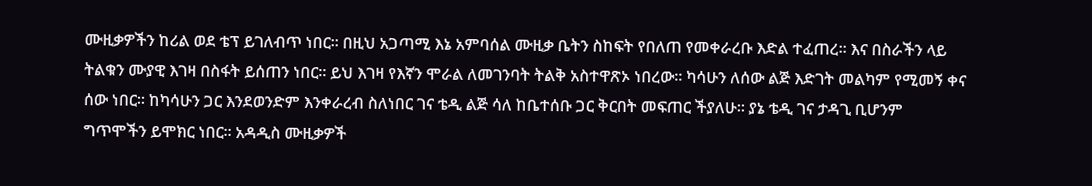ሙዚቃዎችን ከሪል ወደ ቴፕ ይገለብጥ ነበር፡፡ በዚህ አጋጣሚ እኔ አምባሰል ሙዚቃ ቤትን ስከፍት የበለጠ የመቀራረቡ እድል ተፈጠረ፡፡ እና በስራችን ላይ ትልቁን ሙያዊ እገዛ በስፋት ይሰጠን ነበር፡፡ ይህ እገዛ የእኛን ሞራል ለመገንባት ትልቅ አስተዋጽኦ ነበረው፡፡ ካሳሁን ለሰው ልጅ እድገት መልካም የሚመኝ ቀና ሰው ነበር፡፡ ከካሳሁን ጋር እንደወንድም እንቀራረብ ስለነበር ገና ቴዲ ልጅ ሳለ ከቤተሰቡ ጋር ቅርበት መፍጠር ችያለሁ፡፡ ያኔ ቴዲ ገና ታዳጊ ቢሆንም ግጥሞችን ይሞክር ነበር፡፡ አዳዲስ ሙዚቃዎች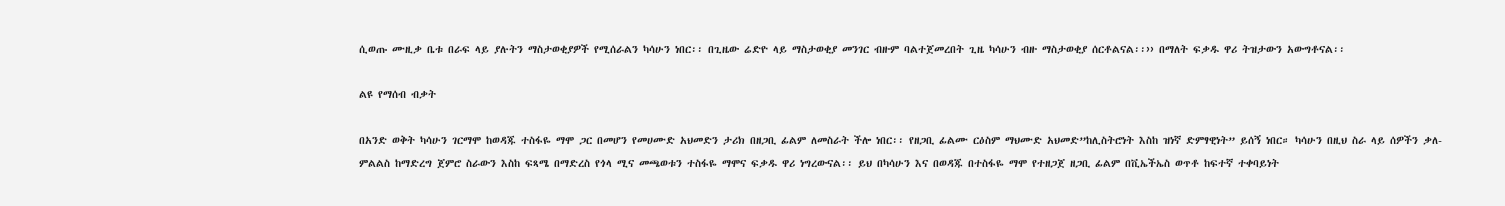ሲወጡ ሙዚቃ ቤቱ በራፍ ላይ ያሉትን ማስታወቂያዎች የሚሰራልን ካሳሁን ነበር፡፡ በጊዜው ሬድዮ ላይ ማስታወቂያ መንገር ብዙም ባልተጀመረበት ጊዜ ካሳሁን ብዙ ማስታወቂያ ሰርቶልናል፡፡›› በማለት ፍቃዱ ዋሪ ትዝታውን አውግቶናል፡፡

ልዩ የማሰብ ብቃት

በአንድ ወቅት ካሳሁን ገርማሞ ከወዳጁ ተስፋዬ ማሞ ጋር በመሆን የመሀሙድ አህመድን ታሪክ በዘጋቢ ፊልም ለመስራት ችሎ ነበር፡፡ የዘጋቢ ፊልሙ ርዕስም ማህሙድ አህመድ”ከሊስትሮነት እስከ ዝነኛ ድምፃዊነት” ይሰኝ ነበር። ካሳሁን በዚህ ስራ ላይ ሰዎችን ቃለ-ምልልስ ከማድረግ ጀምሮ ስራውን እስከ ፍጻሜ በማድረስ የጎላ ሚና መጫወቱን ተስፋዬ ማሞና ፍቃዱ ዋሪ ነግረውናል፡፡ ይህ በካሳሁን እና በወዳጁ በተስፋዬ ማሞ የተዘጋጀ ዘጋቢ ፊልም በቪኤችኤስ ወጥቶ ከፍተኛ ተቀባይነት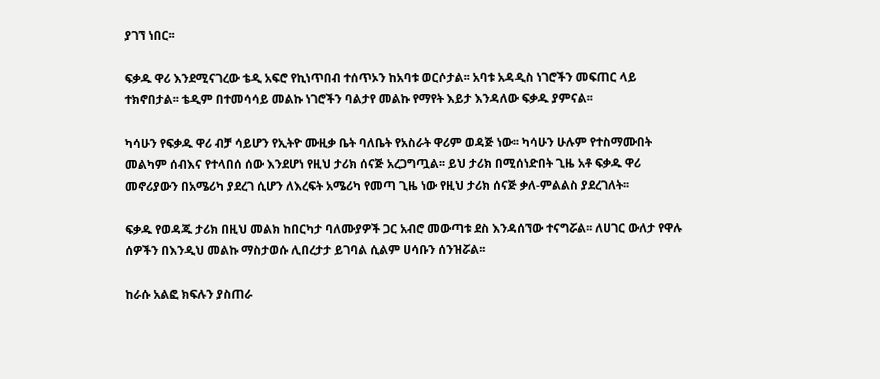ያገኘ ነበር፡፡

ፍቃዱ ዋሪ እንደሚናገረው ቴዲ አፍሮ የኪነጥበብ ተሰጥኦን ከአባቱ ወርሶታል፡፡ አባቱ አዳዲስ ነገሮችን መፍጠር ላይ ተክኖበታል፡፡ ቴዲም በተመሳሳይ መልኩ ነገሮችን ባልታየ መልኩ የማየት እይታ እንዳለው ፍቃዱ ያምናል፡፡

ካሳሁን የፍቃዱ ዋሪ ብቻ ሳይሆን የኢትዮ ሙዚቃ ቤት ባለቤት የአስራት ዋሪም ወዳጅ ነው፡፡ ካሳሁን ሁሉም የተስማሙበት መልካም ሰብእና የተላበሰ ሰው እንደሆነ የዚህ ታሪክ ሰናጅ አረጋግጧል፡፡ ይህ ታሪክ በሚሰነድበት ጊዜ አቶ ፍቃዱ ዋሪ መኖሪያውን በአሜሪካ ያደረገ ሲሆን ለእረፍት አሜሪካ የመጣ ጊዜ ነው የዚህ ታሪክ ሰናጅ ቃለ-ምልልስ ያደረገለት፡፡

ፍቃዱ የወዳጁ ታሪክ በዚህ መልክ ከበርካታ ባለሙያዎች ጋር አብሮ መውጣቱ ደስ እንዳሰኘው ተናግሯል፡፡ ለሀገር ውለታ የዋሉ ሰዎችን በእንዲህ መልኩ ማስታወሱ ሊበረታታ ይገባል ሲልም ሀሳቡን ሰንዝሯል፡፡

ከራሱ አልፎ ክፍሉን ያስጠራ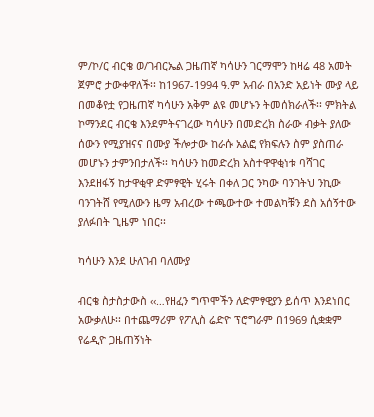ም/ኮ/ር ብርቄ ወ/ገብርኤል ጋዜጠኛ ካሳሁን ገርማሞን ከዛሬ 48 አመት ጀምሮ ታውቀዋለች፡፡ ከ1967-1994 ዓ.ም አብራ በአንድ አይነት ሙያ ላይ በመቆየቷ የጋዜጠኛ ካሳሁን አቅም ልዩ መሆኑን ትመሰክራለች፡፡ ምክትል ኮማንደር ብርቄ እንደምትናገረው ካሳሁን በመድረክ ስራው ብቃት ያለው ሰውን የሚያዝናና በሙያ ችሎታው ከራሱ አልፎ የክፍሉን ስም ያስጠራ መሆኑን ታምንበታለች፡፡ ካሳሁን ከመድረክ አስተዋዋቂነቱ ባሻገር እንደዘፋኝ ከታዋቂዋ ድምፃዊት ሂሩት በቀለ ጋር ንካው ባንገትህ ንኪው ባንገትሸ የሚለውን ዜማ አብረው ተጫውተው ተመልካቹን ደስ አሰኝተው ያለፉበት ጊዜም ነበር፡፡

ካሳሁን እንደ ሁለገብ ባለሙያ

ብርቄ ስታስታውስ ‹‹…የዘፈን ግጥሞችን ለድምፃዊያን ይሰጥ እንደነበር አውቃለሁ፡፡ በተጨማሪም የፖሊስ ሬድዮ ፕሮግራም በ1969 ሲቋቋም የሬዲዮ ጋዜጠኝነት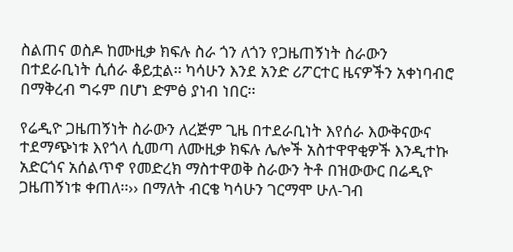ስልጠና ወስዶ ከሙዚቃ ክፍሉ ስራ ጎን ለጎን የጋዜጠኝነት ስራውን በተደራቢነት ሲሰራ ቆይቷል፡፡ ካሳሁን እንደ አንድ ሪፖርተር ዜናዎችን አቀነባብሮ በማቅረብ ግሩም በሆነ ድምፅ ያነብ ነበር፡፡

የሬዲዮ ጋዜጠኝነት ስራውን ለረጅም ጊዜ በተደራቢነት እየሰራ እውቅናውና ተደማጭነቱ እየጎላ ሲመጣ ለሙዚቃ ክፍሉ ሌሎች አስተዋዋቂዎች እንዲተኩ አድርጎና አሰልጥኖ የመድረክ ማስተዋወቅ ስራውን ትቶ በዝውውር በሬዲዮ ጋዜጠኝነቱ ቀጠለ፡፡›› በማለት ብርቄ ካሳሁን ገርማሞ ሁለ-ገብ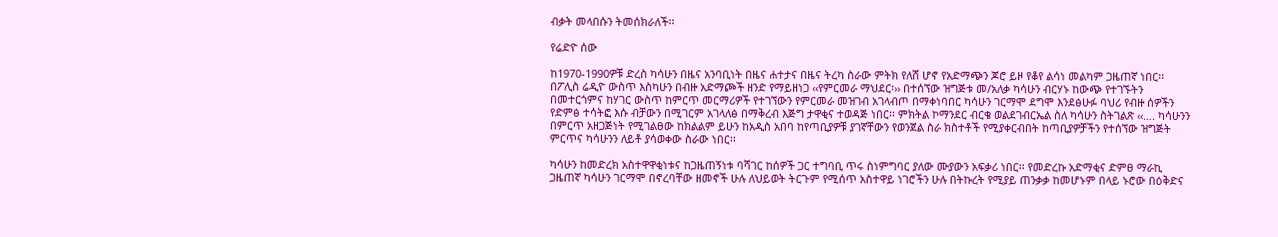ብቃት መላበሱን ትመሰክራለች፡፡

የሬድዮ ሰው

ከ1970-1990ዎቹ ድረስ ካሳሁን በዜና አንባቢነት በዜና ሐተታና በዜና ትረካ ስራው ምትክ የለሸ ሆኖ የአድማጭን ጆሮ ይዞ የቆየ ልሳነ መልካም ጋዜጠኛ ነበር፡፡ በፖሊስ ሬዲዮ ውስጥ እስካሁን በብዙ አድማጮች ዘንድ የማይዘነጋ ‹‹የምርመራ ማህደር፡›› በተሰኘው ዝግጅቱ መ/አለቃ ካሳሁን ብርሃኑ ከውጭ የተገኙትን በመተርጎምና ከሃገር ውስጥ ከምርጥ መርማሪዎች የተገኘውን የምርመራ መዝገብ አገላብጦ በማቀነባበር ካሳሁን ገርማሞ ደግሞ እንደፅሁፉ ባህሪ የብዙ ሰዎችን የድምፅ ተሳትፎ እሱ ብቻውን በሚገርም አገላለፅ በማቅረብ እጅግ ታዋቂና ተወዳጅ ነበር፡፡ ምክትል ኮማንደር ብርቄ ወልደገብርኤል ስለ ካሳሁን ስትገልጽ ‹‹…. ካሳሁንን በምርጥ አዘጋጅነት የሚገልፀው ከክልልም ይሁን ከአዲስ አበባ ከየጣቢያዎቹ ያገኛቸውን የወንጀል ስራ ክስተቶች የሚያቀርብበት ከጣቢያዎቻችን የተሰኘው ዝግጅት ምርጥና ካሳሁንን ለይቶ ያሳወቀው ስራው ነበር፡፡

ካሳሁን ከመድረክ አስተዋዋቂነቱና ከጋዜጠኝነቱ ባሻገር ከሰዎች ጋር ተግባቢ ጥሩ ስነምግባር ያለው ሙያውን አፍቃሪ ነበር፡፡ የመድረኩ አድማቂና ድምፀ ማራኪ ጋዜጠኛ ካሳሁን ገርማሞ በኖረባቸው ዘመኖች ሁሉ ለህይወት ትርጉም የሚሰጥ አስተዋይ ነገሮችን ሁሉ በትኩረት የሚያይ ጠንቃቃ ከመሆኑም በላይ ኑሮው በዕቅድና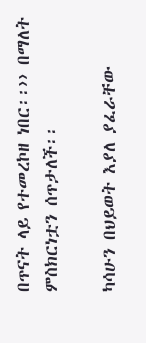በጥናት ላይ የተመረኮዘ ነበር፡፡›› በማለት ምስክርነቷን ሰጥታለች፡፡

ካሳሁን በህይወት እያለ ያፈራቸው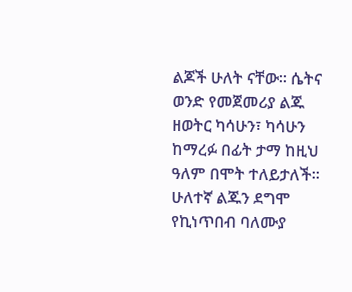ልጆች ሁለት ናቸው፡፡ ሴትና ወንድ የመጀመሪያ ልጁ ዘወትር ካሳሁን፣ ካሳሁን ከማረፉ በፊት ታማ ከዚህ ዓለም በሞት ተለይታለች፡፡ ሁለተኛ ልጁን ደግሞ የኪነጥበብ ባለሙያ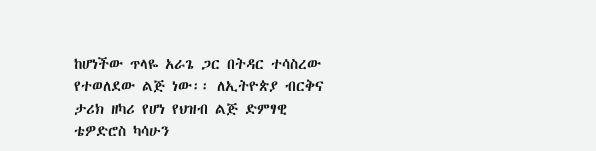ከሆነችው ጥላዬ አራጌ ጋር በትዳር ተሳስረው የተወለደው ልጅ ነው፡፡ ለኢትዮጵያ ብርቅና ታሪክ ዘካሪ የሆነ የህዝብ ልጅ ድምፃዊ ቴዎድሮስ ካሳሁን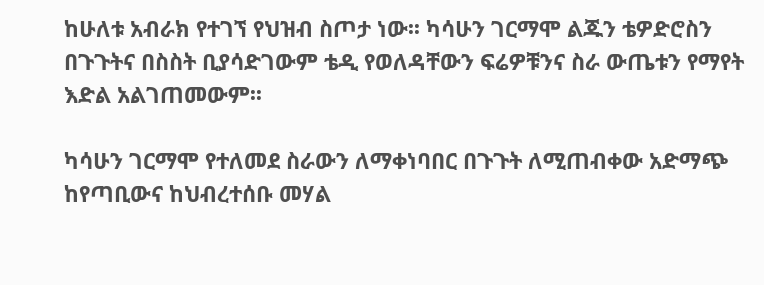ከሁለቱ አብራክ የተገኘ የህዝብ ስጦታ ነው፡፡ ካሳሁን ገርማሞ ልጁን ቴዎድሮስን በጉጉትና በስስት ቢያሳድገውም ቴዲ የወለዳቸውን ፍሬዎቹንና ስራ ውጤቱን የማየት እድል አልገጠመውም፡፡

ካሳሁን ገርማሞ የተለመደ ስራውን ለማቀነባበር በጉጉት ለሚጠብቀው አድማጭ ከየጣቢውና ከህብረተሰቡ መሃል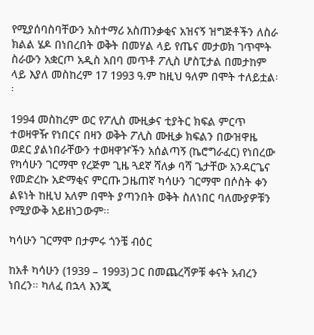የሚያሰባስባቸውን አስተማሪ አስጠንቃቂና አዝናኝ ዝግጅቶችን ለስራ ክልል ሄዶ በነበረበት ወቅት በመሃል ላይ የጤና መታወክ ገጥሞት ስራውን አቋርጦ አዲስ አበባ መጥቶ ፖሊስ ሆስፒታል በመታከም ላይ እያለ መስከረም 17 1993 ዓ.ም ከዚህ ዓለም በሞት ተለይቷል፡፡

1994 መስከረም ወር የፖሊስ ሙዚቃና ቲያትር ክፍል ምርጥ ተወዛዋዥ የነበርና በዛን ወቅት ፖሊስ ሙዚቃ ክፍልን በውዝዋዜ ወደር ያልነበራቸውን ተወዛዋዦችን አሰልጣኝ (ኬሮግራፈር) የነበረው የካሳሁን ገርማሞ የረጅም ጊዜ ጓደኛ ሻለቃ ባሻ ጌታቸው አንዳርጌና የመድረኩ አድማቂና ምርጡ ጋዜጠኛ ካሳሁን ገርማሞ በሶስት ቀን ልዩነት ከዚህ አለም በሞት ያጣንበት ወቅት ስለነበር ባለሙያዎቹን የሚያውቅ አይዘነጋውም፡፡

ካሳሁን ገርማሞ በታምሩ ጎንቼ ብዕር

ከአቶ ካሳሁን (1939 – 1993) ጋር በመጨረሻዎቹ ቀናት አብረን ነበረን። ካለፈ በኋላ እንጂ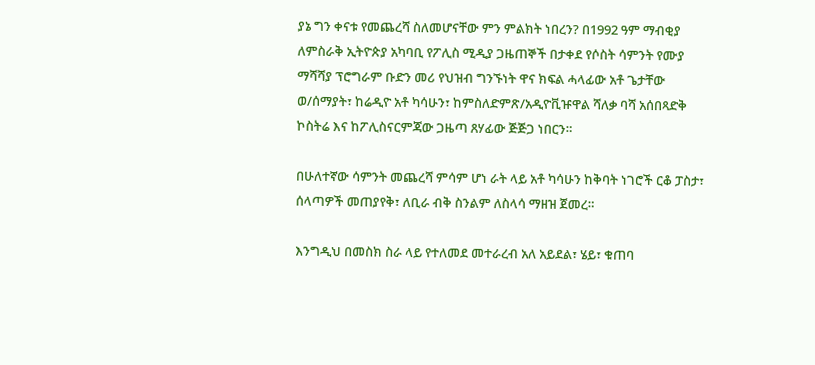ያኔ ግን ቀናቱ የመጨረሻ ስለመሆናቸው ምን ምልክት ነበረን? በ1992 ዓም ማብቂያ ለምስራቅ ኢትዮጵያ አካባቢ የፖሊስ ሚዲያ ጋዜጠኞች በታቀደ የሶስት ሳምንት የሙያ ማሻሻያ ፕሮግራም ቡድን መሪ የህዝብ ግንኙነት ዋና ክፍል ሓላፊው አቶ ጌታቸው ወ/ሰማያት፣ ከሬዲዮ አቶ ካሳሁን፣ ከምስለድምጽ/አዲዮቪዡዋል ሻለቃ ባሻ አሰበጻድቅ ኮስትሬ እና ከፖሊስናርምጃው ጋዜጣ ጸሃፊው ጅጅጋ ነበርን።

በሁለተኛው ሳምንት መጨረሻ ምሳም ሆነ ራት ላይ አቶ ካሳሁን ከቅባት ነገሮች ርቆ ፓስታ፣ ሰላጣዎች መጠያየቅ፣ ለቢራ ብቅ ስንልም ለስላሳ ማዘዝ ጀመረ።

እንግዲህ በመስክ ስራ ላይ የተለመደ መተራረብ አለ አይደል፣ ሄይ፣ ቁጠባ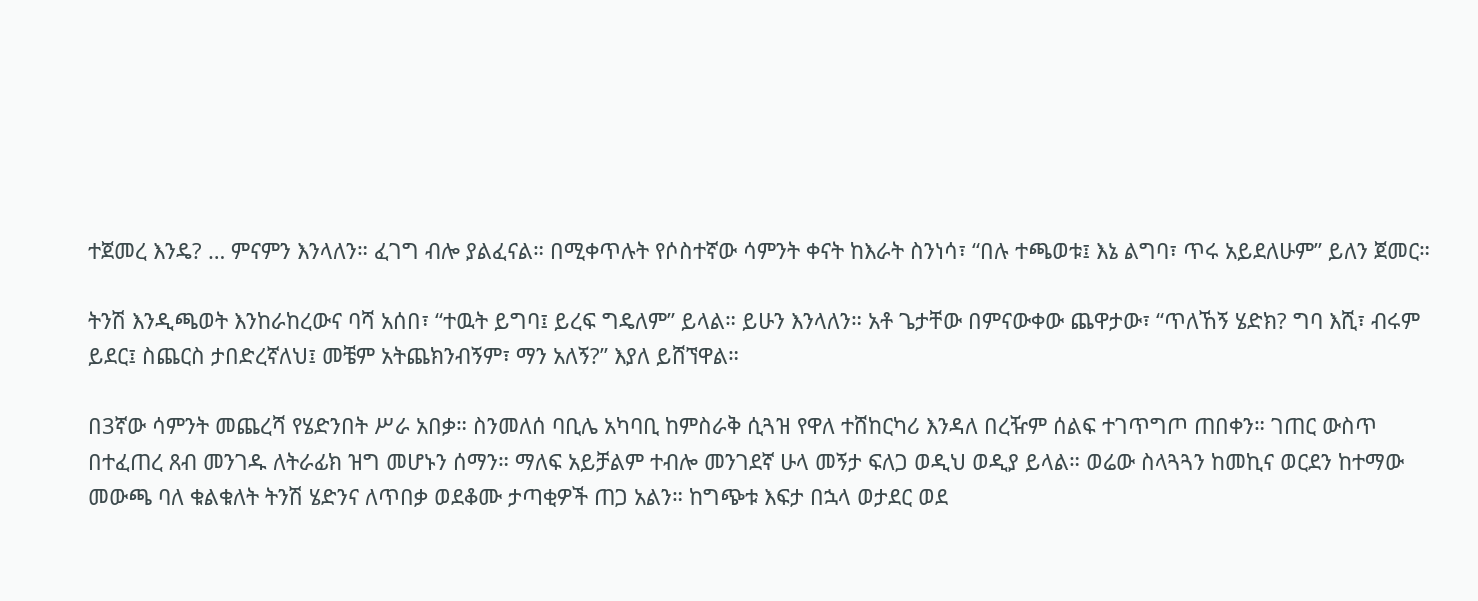ተጀመረ እንዴ? … ምናምን እንላለን። ፈገግ ብሎ ያልፈናል። በሚቀጥሉት የሶስተኛው ሳምንት ቀናት ከእራት ስንነሳ፣ “በሉ ተጫወቱ፤ እኔ ልግባ፣ ጥሩ አይደለሁም” ይለን ጀመር።

ትንሽ እንዲጫወት እንከራከረውና ባሻ አሰበ፣ “ተዉት ይግባ፤ ይረፍ ግዴለም” ይላል። ይሁን እንላለን። አቶ ጌታቸው በምናውቀው ጨዋታው፣ “ጥለኸኝ ሄድክ? ግባ እሺ፣ ብሩም ይደር፤ ስጨርስ ታበድረኛለህ፤ መቼም አትጨክንብኝም፣ ማን አለኝ?” እያለ ይሸኘዋል።

በ3ኛው ሳምንት መጨረሻ የሄድንበት ሥራ አበቃ። ስንመለሰ ባቢሌ አካባቢ ከምስራቅ ሲጓዝ የዋለ ተሸከርካሪ እንዳለ በረዥም ሰልፍ ተገጥግጦ ጠበቀን። ገጠር ውስጥ በተፈጠረ ጸብ መንገዱ ለትራፊክ ዝግ መሆኑን ሰማን። ማለፍ አይቻልም ተብሎ መንገደኛ ሁላ መኝታ ፍለጋ ወዲህ ወዲያ ይላል። ወሬው ስላጓጓን ከመኪና ወርደን ከተማው መውጫ ባለ ቁልቁለት ትንሽ ሄድንና ለጥበቃ ወደቆሙ ታጣቂዎች ጠጋ አልን። ከግጭቱ እፍታ በኋላ ወታደር ወደ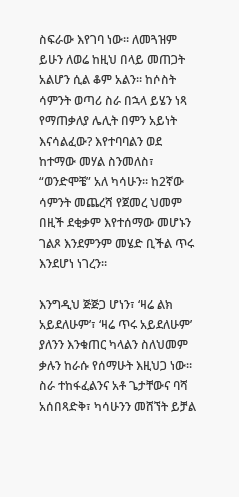ስፍራው እየገባ ነው። ለመጓዝም ይሁን ለወሬ ከዚህ በላይ መጠጋት አልሆን ሲል ቆም አልን። ከሶስት ሳምንት ወጣሪ ስራ በኋላ ይሄን ነጻ የማጠቃለያ ሌሊት በምን አይነት እናሳልፈው? እየተባባልን ወደ ከተማው መሃል ስንመለስ፣ “ወንድሞቼ” አለ ካሳሁን። ከ2ኛው ሳምንት መጨረሻ የጀመረ ህመም በዚች ደቂቃም እየተሰማው መሆኑን ገልጾ እንደምንም መሄድ ቢችል ጥሩ እንደሆነ ነገረን።

እንግዲህ ጅጅጋ ሆነን፣ ‘ዛሬ ልክ አይደለሁም’፣ ‘ዛሬ ጥሩ አይደለሁም’ ያለንን እንቁጠር ካላልን ስለህመም ቃሉን ከራሱ የሰማሁት እዚህጋ ነው። ስራ ተከፋፈልንና አቶ ጌታቸውና ባሻ አሰበጻድቅ፣ ካሳሁንን መሸኘት ይቻል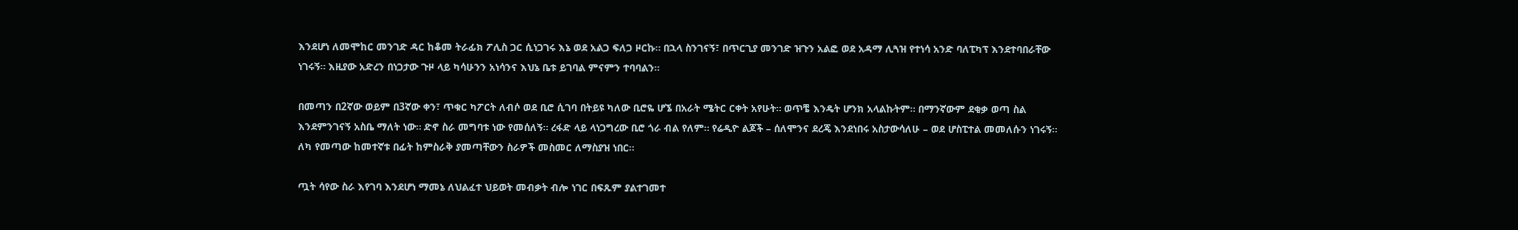እንደሆነ ለመሞከር መንገድ ዳር ከቆመ ትራፊክ ፖሊስ ጋር ሲነጋገሩ እኔ ወደ አልጋ ፍለጋ ዞርኩ። በኋላ ስንገናኝ፣ በጥርጊያ መንገድ ዝጉን አልፎ ወደ አዳማ ሊጓዝ የተነሳ አንድ ባለፒካፕ እንደተባበራቸው ነገሩኝ። እዚያው አድረን በነጋታው ጉዞ ላይ ካሳሁንን አነሳንና እህኔ ቤቱ ይገባል ምናምን ተባባልን።

በመጣን በ2ኛው ወይም በ3ኛው ቀን፣ ጥቁር ካፖርት ለብሶ ወደ ቢሮ ሲገባ በትይዩ ካለው ቢሮዬ ሆኜ በአራት ሜትር ርቀት አየሁት። ወጥቼ እንዴት ሆንክ አላልኩትም። በማንኛውም ደቂቃ ወጣ ስል እንደምንገናኝ አስቤ ማለት ነው። ድኖ ስራ መግባቱ ነው የመሰለኝ። ረፋድ ላይ ላነጋግረው ቢሮ ጎራ ብል የለም። የሬዲዮ ልጆች – ሰለሞንና ደረጄ እንደነበሩ አስታውሳለሁ – ወደ ሆስፒተል መመለሱን ነገሩኝ። ለካ የመጣው ከመተኛቱ በፊት ከምስራቅ ያመጣቸውን ስራዎች መስመር ለማስያዝ ነበር።

ጧት ሳየው ስራ እየገባ እንደሆነ ማመኔ ለህልፈተ ህይወት መብቃት ብሎ ነገር በፍጹም ያልተገመተ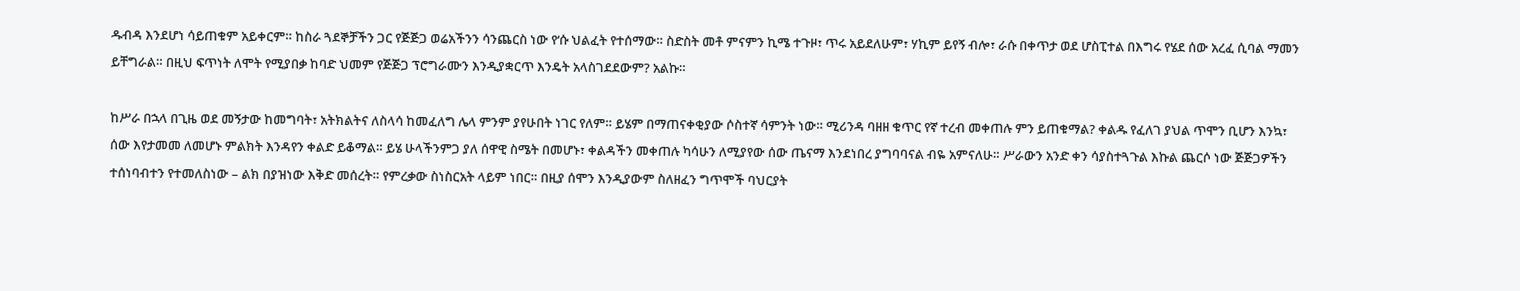ዱብዳ እንደሆነ ሳይጠቁም አይቀርም። ከስራ ጓደኞቻችን ጋር የጅጅጋ ወሬአችንን ሳንጨርስ ነው የ‘ሱ ህልፈት የተሰማው። ስድስት መቶ ምናምን ኪሜ ተጉዞ፣ ጥሩ አይደለሁም፣ ሃኪም ይየኝ ብሎ፣ ራሱ በቀጥታ ወደ ሆስፒተል በእግሩ የሄደ ሰው አረፈ ሲባል ማመን ይቸግራል። በዚህ ፍጥነት ለሞት የሚያበቃ ከባድ ህመም የጅጅጋ ፕሮግራሙን እንዲያቋርጥ እንዴት አላስገደደውም? አልኩ።

ከሥራ በኋላ በጊዜ ወደ መኝታው ከመግባት፣ አትክልትና ለስላሳ ከመፈለግ ሌላ ምንም ያየሁበት ነገር የለም። ይሄም በማጠናቀቂያው ሶስተኛ ሳምንት ነው። ሚሪንዳ ባዘዘ ቁጥር የኛ ተረብ መቀጠሉ ምን ይጠቁማል? ቀልዱ የፈለገ ያህል ጥሞን ቢሆን እንኳ፣ ሰው እየታመመ ለመሆኑ ምልክት እንዳየን ቀልድ ይቆማል። ይሄ ሁላችንምጋ ያለ ሰዋዊ ስሜት በመሆኑ፣ ቀልዳችን መቀጠሉ ካሳሁን ለሚያየው ሰው ጤናማ እንደነበረ ያግባባናል ብዬ አምናለሁ። ሥራውን አንድ ቀን ሳያስተጓጉል እኩል ጨርሶ ነው ጅጅጋዎችን ተሰነባብተን የተመለስነው – ልክ በያዝነው እቅድ መሰረት። የምረቃው ስነስርአት ላይም ነበር። በዚያ ሰሞን እንዲያውም ስለዘፈን ግጥሞች ባህርያት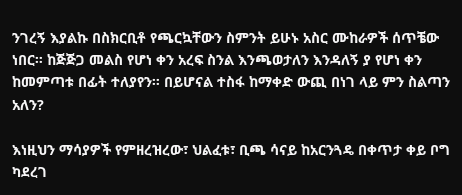ንገረኝ እያልኩ በስክርቢቶ የጫርኳቸውን ስምንት ይሁኑ አስር ሙከራዎች ሰጥቼው ነበር። ከጅጅጋ መልስ የሆነ ቀን አረፍ ስንል እንጫወታለን እንዳለኝ ያ የሆነ ቀን ከመምጣቱ በፊት ተለያየን። በይሆናል ተስፋ ከማቀድ ውጪ በነገ ላይ ምን ስልጣን አለን?

እነዚህን ማሳያዎች የምዘረዝረው፣ ህልፈቱ፣ ቢጫ ሳናይ ከአርንጓዴ በቀጥታ ቀይ ቦግ ካደረገ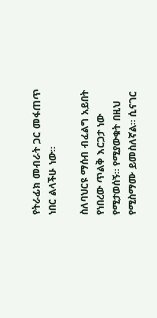የትራፊክ መብራት ጋር መፋጠጥ ነበር ልላችሁ ነው።

ስለባህርዩ ማሰብ ብፈልግ አይበት የነበረው ጥልቅ እርጋታ ነው የሚታወሰኝ። የሚያውቁት በዚህ የሚስማሙ ይመስለኛል። ሲናገር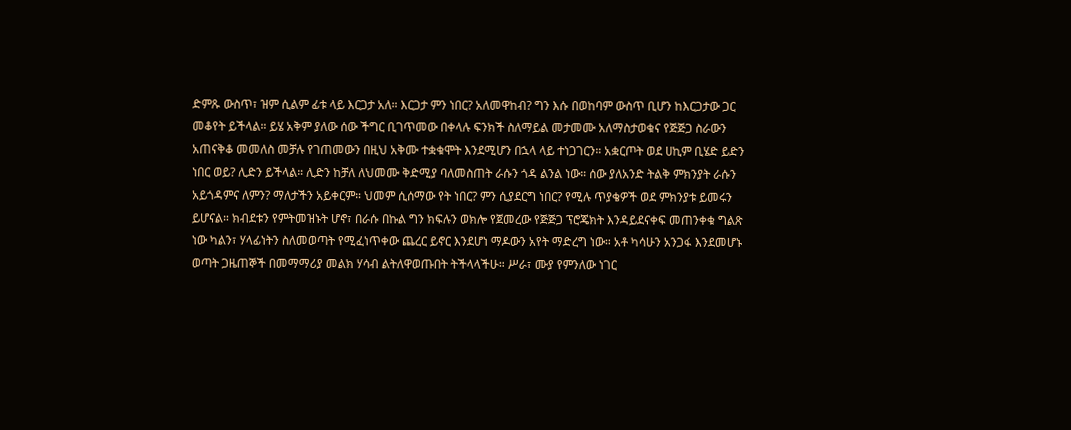ድምጹ ውስጥ፣ ዝም ሲልም ፊቱ ላይ እርጋታ አለ። እርጋታ ምን ነበር? አለመዋከብ? ግን እሱ በወከባም ውስጥ ቢሆን ከእርጋታው ጋር መቆየት ይችላል። ይሄ አቅም ያለው ሰው ችግር ቢገጥመው በቀላሉ ፍንክች ስለማይል መታመሙ አለማስታወቁና የጅጅጋ ስራውን አጠናቅቆ መመለስ መቻሉ የገጠመውን በዚህ አቅሙ ተቋቁሞት እንደሚሆን በኋላ ላይ ተነጋገርን። አቋርጦት ወደ ሀኪም ቢሄድ ይድን ነበር ወይ? ሊድን ይችላል። ሊድን ከቻለ ለህመሙ ቅድሚያ ባለመስጠት ራሱን ጎዳ ልንል ነው። ሰው ያለአንድ ትልቅ ምክንያት ራሱን አይጎዳምና ለምን? ማለታችን አይቀርም። ህመም ሲሰማው የት ነበር? ምን ሲያደርግ ነበር? የሚሉ ጥያቄዎች ወደ ምክንያቱ ይመሩን ይሆናል። ክብደቱን የምትመዝኑት ሆኖ፣ በራሱ በኩል ግን ክፍሉን ወክሎ የጀመረው የጅጅጋ ፕሮጄክት እንዳይደናቀፍ መጠንቀቁ ግልጽ ነው ካልን፣ ሃላፊነትን ስለመወጣት የሚፈነጥቀው ጨረር ይኖር እንደሆነ ማዶውን አየት ማድረግ ነው። አቶ ካሳሁን አንጋፋ እንደመሆኑ ወጣት ጋዜጠኞች በመማማሪያ መልክ ሃሳብ ልትለዋወጡበት ትችላላችሁ። ሥራ፣ ሙያ የምንለው ነገር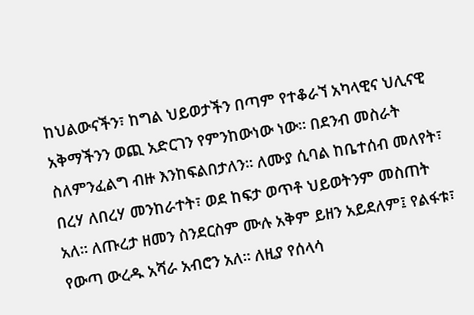ከህልውናችን፣ ከግል ህይወታችን በጣም የተቆራኘ አካላዊና ህሊናዊ አቅማችንን ወጪ አድርገን የምንከውነው ነው። በደንብ መስራት ስለምንፈልግ ብዙ እንከፍልበታለን። ለሙያ ሲባል ከቤተሰብ መለየት፣ በረሃ ለበረሃ መንከራተት፣ ወደ ከፍታ ወጥቶ ህይወትንም መስጠት አለ። ለጡረታ ዘመን ስንደርስም ሙሉ አቅም ይዘን አይደለም፤ የልፋቱ፣ የውጣ ውረዱ አሻራ አብሮን አለ። ለዚያ የሰላሳ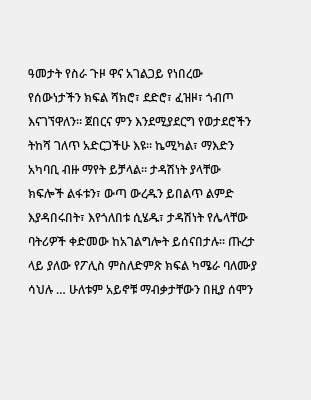ዓመታት የስራ ጉዞ ዋና አገልጋይ የነበረው የሰውነታችን ክፍል ሻክሮ፣ ደድሮ፣ ፈዝዞ፣ ጎብጦ እናገኘዋለን። ጀበርና ምን እንደሚያደርግ የወታደሮችን ትከሻ ገለጥ አድርጋችሁ እዩ። ኬሚካል፣ ማእድን አካባቢ ብዙ ማየት ይቻላል። ታዳሽነት ያላቸው ክፍሎች ልፋቱን፣ ውጣ ውረዱን ይበልጥ ልምድ እያዳበሩበት፣ እየጎለበቱ ሲሄዱ፣ ታዳሽነት የሌላቸው ባትሪዎች ቀድመው ከአገልግሎት ይሰናበታሉ። ጡረታ ላይ ያለው የፖሊስ ምስለድምጽ ክፍል ካሜራ ባለሙያ ሳህሉ … ሁለቱም አይኖቹ ማብቃታቸውን በዚያ ሰሞን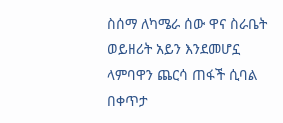ስሰማ ለካሜራ ሰው ዋና ስራቤት ወይዘሪት አይን እንደመሆኗ ላምባዋን ጨርሳ ጠፋች ሲባል በቀጥታ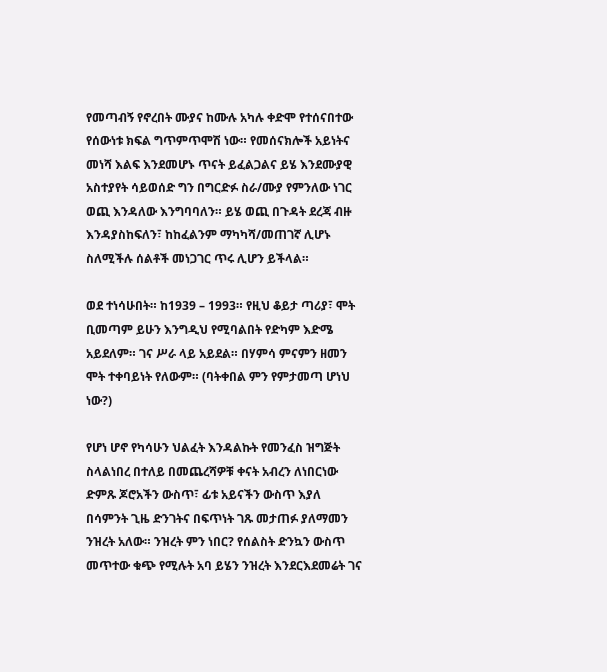የመጣብኝ የኖረበት ሙያና ከሙሉ አካሉ ቀድሞ የተሰናበተው የሰውነቱ ክፍል ግጥምጥሞሽ ነው። የመሰናክሎች አይነትና መነሻ እልፍ እንደመሆኑ ጥናት ይፈልጋልና ይሄ እንደሙያዊ አስተያየት ሳይወሰድ ግን በግርድፉ ስራ/ሙያ የምንለው ነገር ወጪ እንዳለው እንግባባለን። ይሄ ወጪ በጉዳት ደረጃ ብዙ እንዳያስከፍለን፣ ከከፈልንም ማካካሻ/መጠገኛ ሊሆኑ ስለሚችሉ ሰልቶች መነጋገር ጥሩ ሊሆን ይችላል።

ወደ ተነሳሁበት። ከ1939 – 1993። የዚህ ቆይታ ጣሪያ፣ ሞት ቢመጣም ይሁን እንግዲህ የሚባልበት የድካም እድሜ አይደለም። ገና ሥራ ላይ አይደል። በሃምሳ ምናምን ዘመን ሞት ተቀባይነት የለውም። (ባትቀበል ምን የምታመጣ ሆነህ ነው?)

የሆነ ሆኖ የካሳሁን ህልፈት እንዳልኩት የመንፈስ ዝግጅት ስላልነበረ በተለይ በመጨረሻዎቹ ቀናት አብረን ለነበርነው ድምጹ ጆሮአችን ውስጥ፣ ፊቱ አይናችን ውስጥ እያለ በሳምንት ጊዜ ድንገትና በፍጥነት ገጹ መታጠፉ ያለማመን ንዝረት አለው። ንዝረት ምን ነበር? የሰልስት ድንኳን ውስጥ መጥተው ቁጭ የሚሉት አባ ይሄን ንዝረት እንደርእደመሬት ገና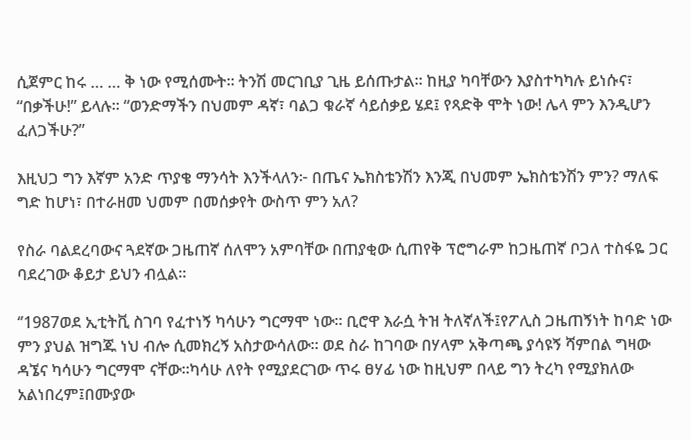ሲጀምር ከሩ … … ቅ ነው የሚሰሙት። ትንሽ መርገቢያ ጊዜ ይሰጡታል። ከዚያ ካባቸውን እያስተካካሉ ይነሱና፣ “በቃችሁ!” ይላሉ። “ወንድማችን በህመም ዳኛ፣ ባልጋ ቁራኛ ሳይሰቃይ ሄደ፤ የጻድቅ ሞት ነው! ሌላ ምን እንዲሆን ፈለጋችሁ?”

እዚህጋ ግን እኛም አንድ ጥያቄ ማንሳት እንችላለን፦ በጤና ኤክስቴንሽን እንጂ በህመም ኤክስቴንሽን ምን? ማለፍ ግድ ከሆነ፣ በተራዘመ ህመም በመሰቃየት ውስጥ ምን አለ?

የስራ ባልደረባውና ጓደኛው ጋዜጠኛ ሰለሞን አምባቸው በጠያቂው ሲጠየቅ ፕሮግራም ከጋዜጠኛ ቦጋለ ተስፋዬ ጋር ባደረገው ቆይታ ይህን ብሏል።

‘’1987ወደ ኢቲትቪ ስገባ የፈተነኝ ካሳሁን ግርማሞ ነው። ቢሮዋ እራሷ ትዝ ትለኛለች፤የፖሊስ ጋዜጠኝነት ከባድ ነው ምን ያህል ዝግጁ ነህ ብሎ ሲመክረኝ አስታውሳለው። ወደ ስራ ከገባው በሃላም አቅጣጫ ያሳዩኝ ሻምበል ግዛው ዳኜና ካሳሁን ግርማሞ ናቸው።ካሳሁ ለየት የሚያደርገው ጥሩ ፀሃፊ ነው ከዚህም በላይ ግን ትረካ የሚያክለው አልነበረም፤በሙያው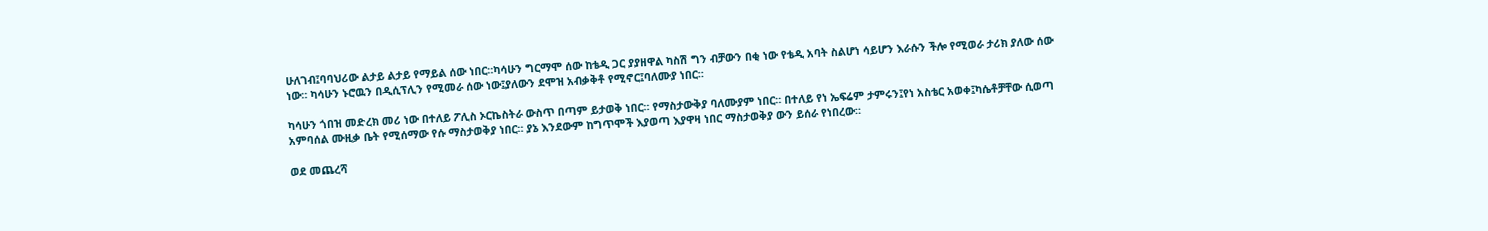ሁለገብ፤ባባህሪው ልታይ ልታይ የማይል ሰው ነበር።ካሳሁን ግርማሞ ሰው ከቴዲ ጋር ያያዘዋል ካስሽ ግን ብቻውን በቂ ነው የቴዲ አባት ስልሆነ ሳይሆን እራሱን ችሎ የሚወራ ታሪክ ያለው ሰው ነው። ካሳሁን ኑሮዉን በዲሲፕሊን የሚመራ ሰው ነው፤ያለውን ደሞዝ አብቃቅቶ የሚኖር፤ባለሙያ ነበር።

ካሳሁን ጎበዝ መድረክ መሪ ነው በተለይ ፖሊስ ኦርኬስትራ ውስጥ በጣም ይታወቅ ነበር። የማስታውቅያ ባለሙያም ነበር። በተለይ የነ ኤፍሬም ታምሩን፤የነ አስቴር አወቀ፤ካሴቶቻቸው ሲወጣ አምባሰል ሙዚቃ ቤት የሚሰማው የሱ ማስታወቅያ ነበር። ያኔ እንደውም ከግጥሞች እያወጣ እያዋዛ ነበር ማስታወቅያ ውን ይሰራ የነበረው።

ወደ መጨረሻ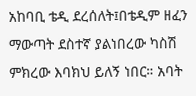አከባቢ ቴዲ ደረሰለት፤በቴዲም ዘፈን ማውጣት ደስተኛ ያልነበረው ካስሽ ምክረው እባክህ ይለኝ ነበር። አባት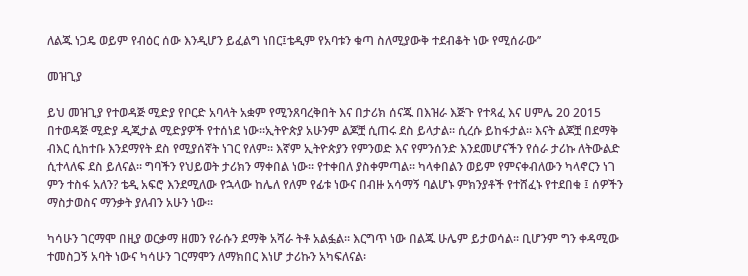ለልጁ ነጋዴ ወይም የብዕር ሰው እንዲሆን ይፈልግ ነበር፤ቴዲም የአባቱን ቁጣ ስለሚያውቅ ተደብቆት ነው የሚሰራው’’

መዝጊያ

ይህ መዝጊያ የተወዳጅ ሚድያ የቦርድ አባላት አቋም የሚንጸባረቅበት እና በታሪክ ሰናጁ በእዝራ እጅጉ የተጻፈ እና ሀምሌ 20 2015 በተወዳጅ ሚድያ ዲጂታል ሚድያዎች የተሰነደ ነው፡፡ኢትዮጵያ አሁንም ልጆቿ ሲጠሩ ደስ ይላታል፡፡ ሲረሱ ይከፋታል፡፡ እናት ልጆቿ በደማቅ ብእር ሲከተቡ እንደማየት ደስ የሚያሰኛት ነገር የለም፡፡ እኛም ኢትዮጵያን የምንወድ እና የምንሰንድ እንደመሆናችን የሰራ ታሪኩ ለትውልድ ሲተላለፍ ደስ ይለናል፡፡ ግባችን የህይወት ታሪክን ማቀበል ነው፡፡ የተቀበለ ያስቀምጣል፡፡ ካላቀበልን ወይም የምናቀብለውን ካላኖርን ነገ ምን ተስፋ አለን? ቴዲ አፍሮ እንደሚለው የኋላው ከሌለ የለም የፊቱ ነውና በብዙ አሳማኝ ባልሆኑ ምክንያቶች የተሸፈኑ የተደበቁ ፤ ሰዎችን ማስታወስና ማንቃት ያለብን አሁን ነው፡፡

ካሳሁን ገርማሞ በዚያ ወርቃማ ዘመን የራሱን ደማቅ አሻራ ትቶ አልፏል፡፡ እርግጥ ነው በልጁ ሁሌም ይታወሳል፡፡ ቢሆንም ግን ቀዳሚው ተመስጋኝ አባት ነውና ካሳሁን ገርማሞን ለማክበር እነሆ ታሪኩን አካፍለናል፡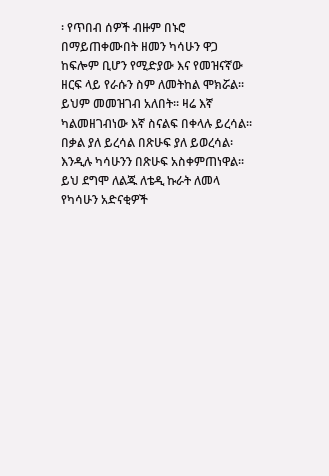፡ የጥበብ ሰዎች ብዙም በኑሮ በማይጠቀሙበት ዘመን ካሳሁን ዋጋ ከፍሎም ቢሆን የሚድያው እና የመዝናኛው ዘርፍ ላይ የራሱን ስም ለመትከል ሞክሯል፡፡ ይህም መመዝገብ አለበት፡፡ ዛሬ እኛ ካልመዘገብነው እኛ ስናልፍ በቀላሉ ይረሳል፡፡ በቃል ያለ ይረሳል በጽሁፍ ያለ ይወረሳል፡ እንዲሉ ካሳሁንን በጽሁፍ አስቀምጠነዋል፡፡ ይህ ደግሞ ለልጁ ለቴዲ ኩራት ለመላ የካሳሁን አድናቂዎች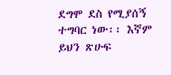ደግሞ ደስ የሚያሰኝ ተግባር ነው፡፡ እኛም ይህን ጽሁፍ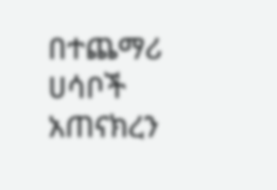በተጨማሪ ሀሳቦች አጠናክረን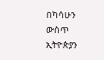በካሳሁን ውስጥ ኢትዮጵያን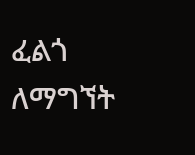ፈልጎ ለማግኘት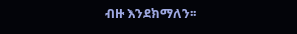ብዙ እንደክማለን፡፡